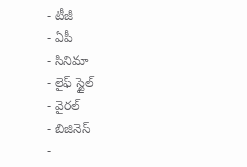- టీజీ
- ఏపీ
- సినిమా
- లైఫ్ స్టైల్
- వైరల్
- బిజినెస్
-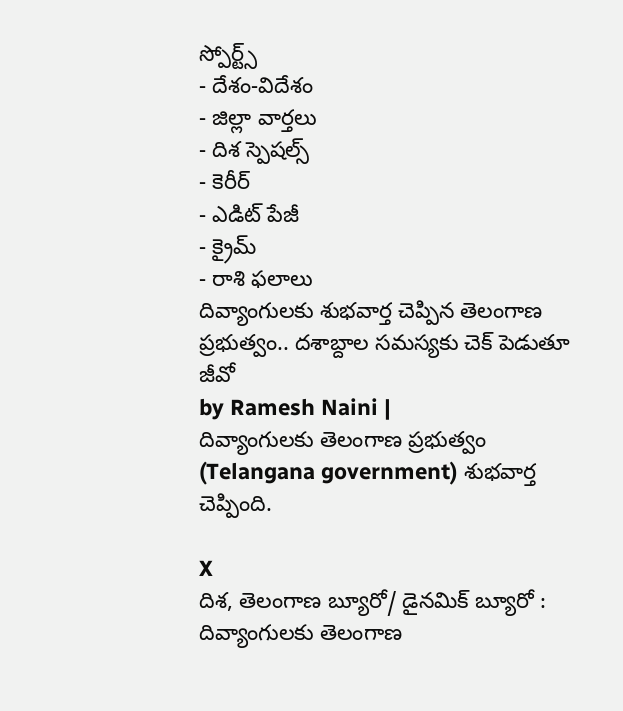స్పోర్ట్స్
- దేశం-విదేశం
- జిల్లా వార్తలు
- దిశ స్పెషల్స్
- కెరీర్
- ఎడిట్ పేజీ
- క్రైమ్
- రాశి ఫలాలు
దివ్యాంగులకు శుభవార్త చెప్పిన తెలంగాణ ప్రభుత్వం.. దశాబ్దాల సమస్యకు చెక్ పెడుతూ జీవో
by Ramesh Naini |
దివ్యాంగులకు తెలంగాణ ప్రభుత్వం (Telangana government) శుభవార్త చెప్పింది.

X
దిశ, తెలంగాణ బ్యూరో/ డైనమిక్ బ్యూరో : దివ్యాంగులకు తెలంగాణ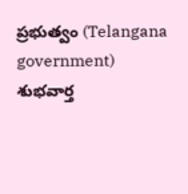ప్రభుత్వం (Telangana government) శుభవార్త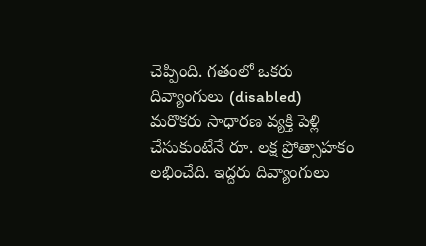చెప్పింది. గతంలో ఒకరు దివ్యాంగులు (disabled) మరొకరు సాధారణ వ్యక్తి పెళ్లి చేసుకుంటేనే రూ. లక్ష ప్రోత్సాహకం లభించేది. ఇద్దరు దివ్యాంగులు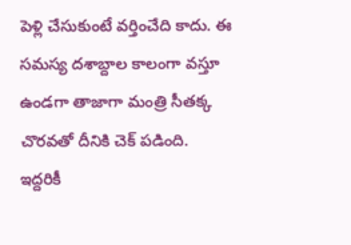పెళ్లి చేసుకుంటే వర్తించేది కాదు. ఈ సమస్య దశాబ్దాల కాలంగా వస్తూ ఉండగా తాజాగా మంత్రి సీతక్క చొరవతో దీనికి చెక్ పడింది.
ఇద్దరికీ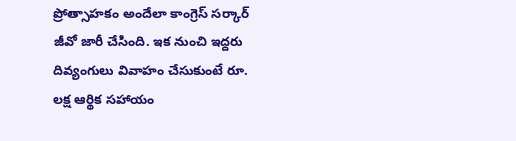ప్రోత్సాహకం అందేలా కాంగ్రెస్ సర్కార్ జీవో జారీ చేసింది. ఇక నుంచి ఇద్దరు దివ్యంగులు వివాహం చేసుకుంటే రూ. లక్ష ఆర్థిక సహాయం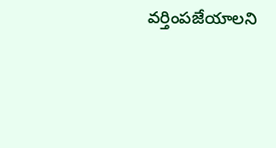వర్తింపజేయాలని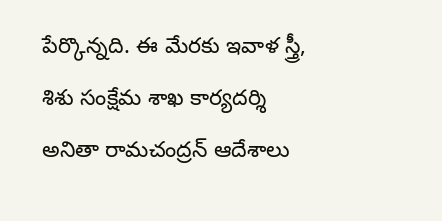పేర్కొన్నది. ఈ మేరకు ఇవాళ స్త్రీ, శిశు సంక్షేమ శాఖ కార్యదర్శి అనితా రామచంద్రన్ ఆదేశాలు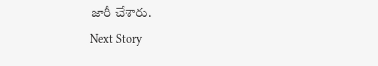జారీ చేశారు.
Next Story